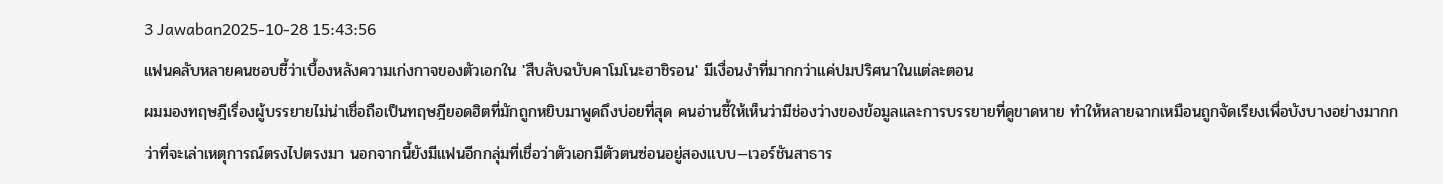3 Jawaban2025-10-28 15:43:56
แฟนคลับหลายคนชอบชี้ว่าเบื้องหลังความเก่งกาจของตัวเอกใน 'สืบลับฉบับคาโมโนะฮาชิรอน' มีเงื่อนงำที่มากกว่าแค่ปมปริศนาในแต่ละตอน
ผมมองทฤษฎีเรื่องผู้บรรยายไม่น่าเชื่อถือเป็นทฤษฎียอดฮิตที่มักถูกหยิบมาพูดถึงบ่อยที่สุด คนอ่านชี้ให้เห็นว่ามีช่องว่างของข้อมูลและการบรรยายที่ดูขาดหาย ทำให้หลายฉากเหมือนถูกจัดเรียงเพื่อบังบางอย่างมากกว่าที่จะเล่าเหตุการณ์ตรงไปตรงมา นอกจากนี้ยังมีแฟนอีกกลุ่มที่เชื่อว่าตัวเอกมีตัวตนซ่อนอยู่สองแบบ—เวอร์ชันสาธาร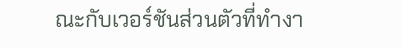ณะกับเวอร์ชันส่วนตัวที่ทำงา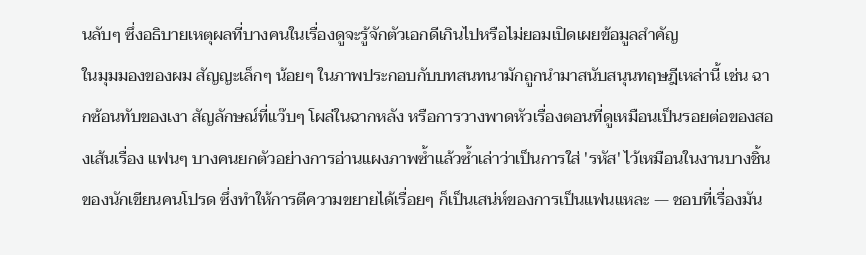นลับๆ ซึ่งอธิบายเหตุผลที่บางคนในเรื่องดูจะรู้จักตัวเอกดีเกินไปหรือไม่ยอมเปิดเผยข้อมูลสำคัญ
ในมุมมองของผม สัญญะเล็กๆ น้อยๆ ในภาพประกอบกับบทสนทนามักถูกนำมาสนับสนุนทฤษฎีเหล่านี้ เช่น ฉากซ้อนทับของเงา สัญลักษณ์ที่แว๊บๆ โผล่ในฉากหลัง หรือการวางพาดหัวเรื่องตอนที่ดูเหมือนเป็นรอยต่อของสองเส้นเรื่อง แฟนๆ บางคนยกตัวอย่างการอ่านแผงภาพซ้ำแล้วซ้ำเล่าว่าเป็นการใส่ 'รหัส' ไว้เหมือนในงานบางชิ้นของนักเขียนคนโปรด ซึ่งทำให้การตีความขยายได้เรื่อยๆ ก็เป็นเสน่ห์ของการเป็นแฟนแหละ — ชอบที่เรื่องมัน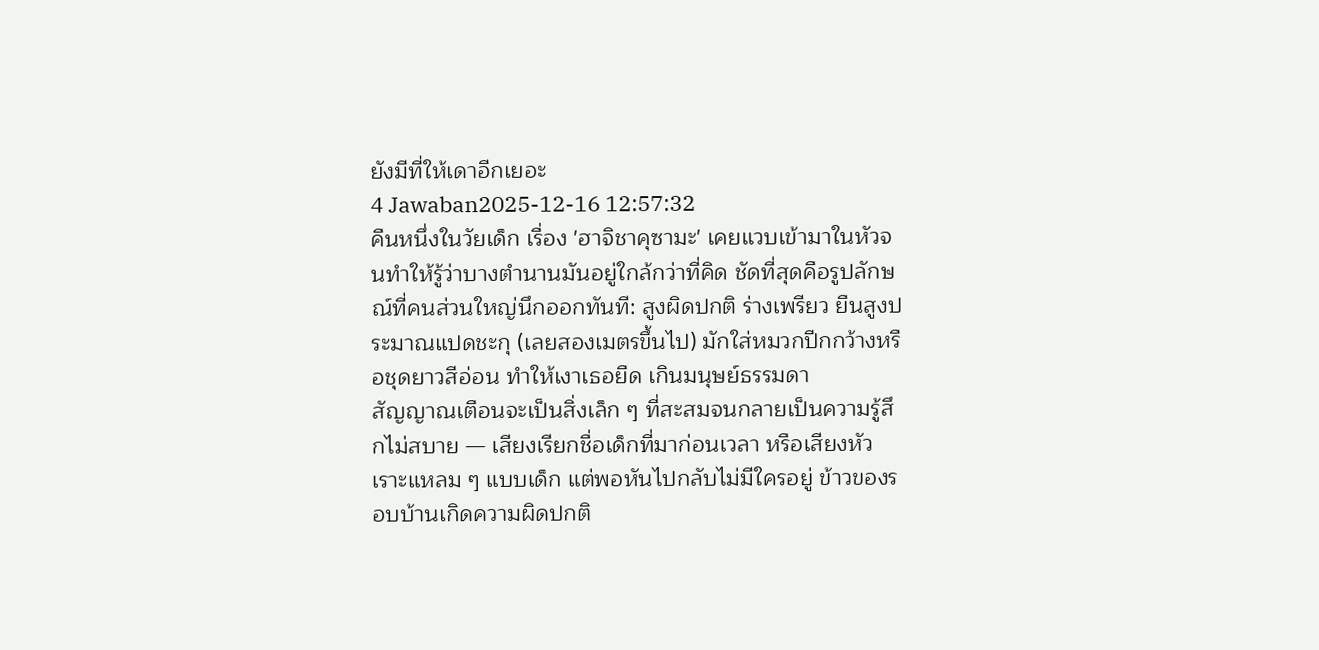ยังมีที่ให้เดาอีกเยอะ
4 Jawaban2025-12-16 12:57:32
คืนหนึ่งในวัยเด็ก เรื่อง 'ฮาจิชาคุซามะ' เคยแวบเข้ามาในหัวจนทำให้รู้ว่าบางตำนานมันอยู่ใกล้กว่าที่คิด ชัดที่สุดคือรูปลักษณ์ที่คนส่วนใหญ่นึกออกทันที: สูงผิดปกติ ร่างเพรียว ยืนสูงประมาณแปดชะกุ (เลยสองเมตรขึ้นไป) มักใส่หมวกปีกกว้างหรือชุดยาวสีอ่อน ทำให้เงาเธอยืด เกินมนุษย์ธรรมดา
สัญญาณเตือนจะเป็นสิ่งเล็ก ๆ ที่สะสมจนกลายเป็นความรู้สึกไม่สบาย — เสียงเรียกชื่อเด็กที่มาก่อนเวลา หรือเสียงหัวเราะแหลม ๆ แบบเด็ก แต่พอหันไปกลับไม่มีใครอยู่ ข้าวของรอบบ้านเกิดความผิดปกติ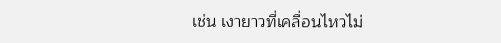เช่น เงายาวที่เคลื่อนไหวไม่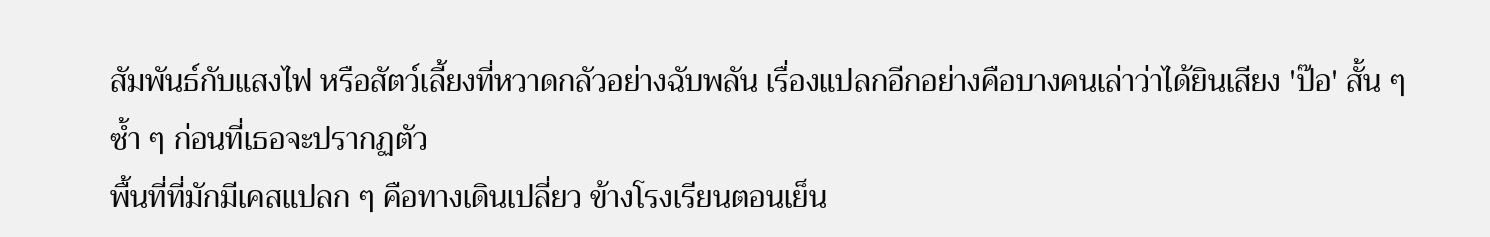สัมพันธ์กับแสงไฟ หรือสัตว์เลี้ยงที่หวาดกลัวอย่างฉับพลัน เรื่องแปลกอีกอย่างคือบางคนเล่าว่าได้ยินเสียง 'ป๊อ' สั้น ๆ ซ้ำ ๆ ก่อนที่เธอจะปรากฏตัว
พื้นที่ที่มักมีเคสแปลก ๆ คือทางเดินเปลี่ยว ข้างโรงเรียนตอนเย็น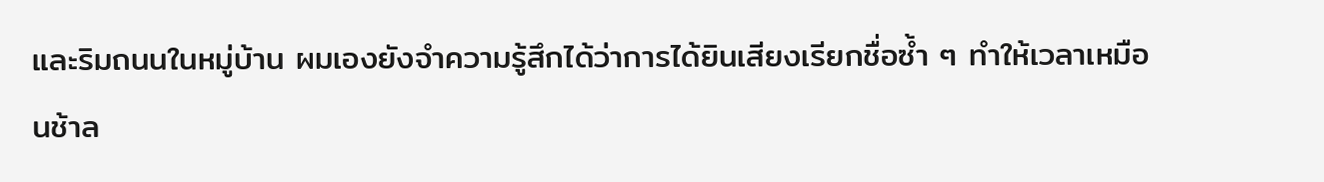และริมถนนในหมู่บ้าน ผมเองยังจำความรู้สึกได้ว่าการได้ยินเสียงเรียกชื่อซ้ำ ๆ ทำให้เวลาเหมือนช้าล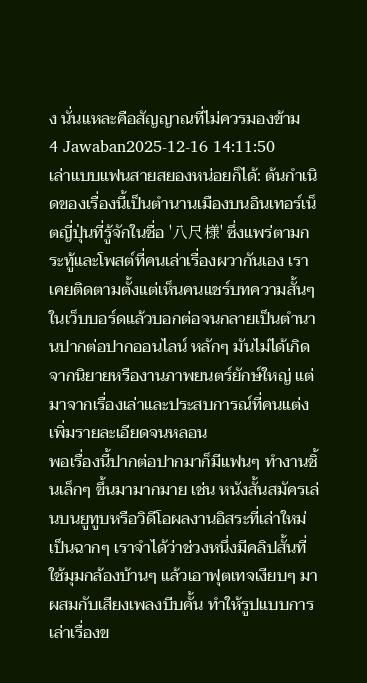ง นั่นแหละคือสัญญาณที่ไม่ควรมองข้าม
4 Jawaban2025-12-16 14:11:50
เล่าแบบแฟนสายสยองหน่อยก็ได้: ต้นกำเนิดของเรื่องนี้เป็นตำนานเมืองบนอินเทอร์เน็ตญี่ปุ่นที่รู้จักในชื่อ '八尺様' ซึ่งแพร่ตามกระทู้และโพสต์ที่คนเล่าเรื่องผวากันเอง เราเคยติดตามตั้งแต่เห็นคนแชร์บทความสั้นๆ ในเว็บบอร์ดแล้วบอกต่อจนกลายเป็นตำนานปากต่อปากออนไลน์ หลักๆ มันไม่ได้เกิดจากนิยายหรืองานภาพยนตร์ยักษ์ใหญ่ แต่มาจากเรื่องเล่าและประสบการณ์ที่คนแต่งเพิ่มรายละเอียดจนหลอน
พอเรื่องนี้ปากต่อปากมาก็มีแฟนๆ ทำงานชิ้นเล็กๆ ขึ้นมามากมาย เช่น หนังสั้นสมัครเล่นบนยูทูบหรือวิดีโอผลงานอิสระที่เล่าใหม่เป็นฉากๆ เราจำได้ว่าช่วงหนึ่งมีคลิปสั้นที่ใช้มุมกล้องบ้านๆ แล้วเอาฟุตเทจเงียบๆ มาผสมกับเสียงเพลงบีบคั้น ทำให้รูปแบบการเล่าเรื่องข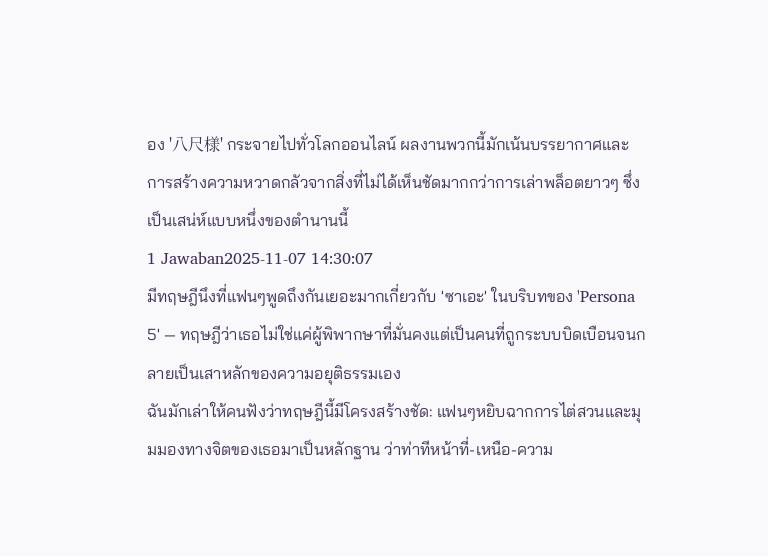อง '八尺様' กระจายไปทั่วโลกออนไลน์ ผลงานพวกนี้มักเน้นบรรยากาศและการสร้างความหวาดกลัวจากสิ่งที่ไม่ได้เห็นชัดมากกว่าการเล่าพล็อตยาวๆ ซึ่งเป็นเสน่ห์แบบหนึ่งของตำนานนี้
1 Jawaban2025-11-07 14:30:07
มีทฤษฎีนึงที่แฟนๆพูดถึงกันเยอะมากเกี่ยวกับ 'ซาเอะ' ในบริบทของ 'Persona 5' — ทฤษฎีว่าเธอไม่ใช่แค่ผู้พิพากษาที่มั่นคงแต่เป็นคนที่ถูกระบบบิดเบือนจนกลายเป็นเสาหลักของความอยุติธรรมเอง
ฉันมักเล่าให้คนฟังว่าทฤษฎีนี้มีโครงสร้างชัด: แฟนๆหยิบฉากการไต่สวนและมุมมองทางจิตของเธอมาเป็นหลักฐาน ว่าท่าทีหน้าที่-เหนือ-ความ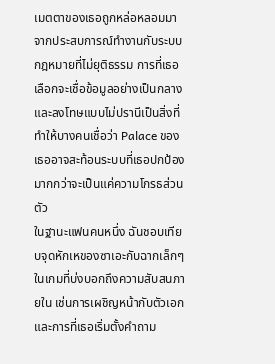เมตตาของเธอถูกหล่อหลอมมาจากประสบการณ์ทำงานกับระบบกฎหมายที่ไม่ยุติธรรม การที่เธอเลือกจะเชื่อข้อมูลอย่างเป็นกลางและลงโทษแบบไม่ปรานีเป็นสิ่งที่ทำให้บางคนเชื่อว่า Palace ของเธออาจสะท้อนระบบที่เธอปกป้อง มากกว่าจะเป็นแค่ความโกรธส่วนตัว
ในฐานะแฟนคนหนึ่ง ฉันชอบเทียบจุดหักเหของซาเอะกับฉากเล็กๆ ในเกมที่บ่งบอกถึงความสับสนภายใน เช่นการเผชิญหน้ากับตัวเอกและการที่เธอเริ่มตั้งคำถาม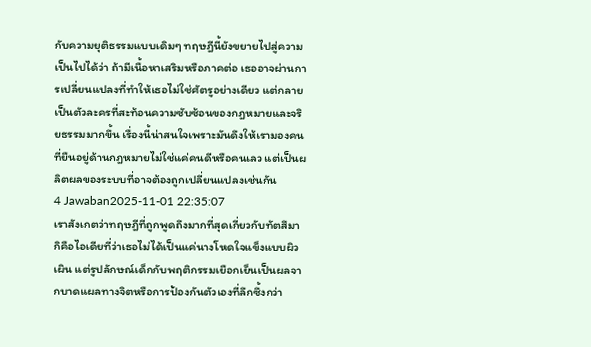กับความยุติธรรมแบบเดิมๆ ทฤษฎีนี้ยังขยายไปสู่ความเป็นไปได้ว่า ถ้ามีเนื้อหาเสริมหรือภาคต่อ เธออาจผ่านการเปลี่ยนแปลงที่ทำให้เธอไม่ใช่ศัตรูอย่างเดียว แต่กลายเป็นตัวละครที่สะท้อนความซับซ้อนของกฎหมายและจริยธรรมมากขึ้น เรื่องนี้น่าสนใจเพราะมันดึงให้เรามองคนที่ยืนอยู่ด้านกฎหมายไม่ใช่แค่คนดีหรือคนเลว แต่เป็นผลิตผลของระบบที่อาจต้องถูกเปลี่ยนแปลงเช่นกัน
4 Jawaban2025-11-01 22:35:07
เราสังเกตว่าทฤษฎีที่ถูกพูดถึงมากที่สุดเกี่ยวกับทัตสึมากิคือไอเดียที่ว่าเธอไม่ได้เป็นแค่นางโหดใจแข็งแบบผิวเผิน แต่รูปลักษณ์เด็กกับพฤติกรรมเยือกเย็นเป็นผลจากบาดแผลทางจิตหรือการป้องกันตัวเองที่ลึกซึ้งกว่า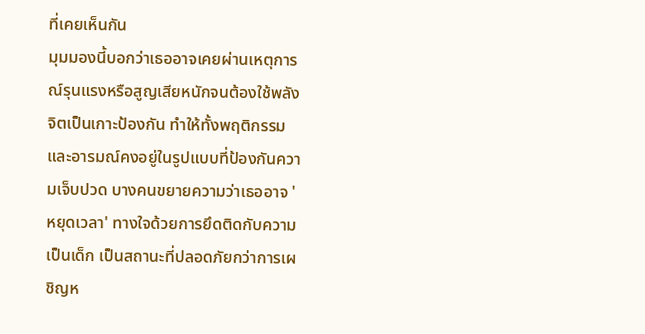ที่เคยเห็นกัน
มุมมองนี้บอกว่าเธออาจเคยผ่านเหตุการณ์รุนแรงหรือสูญเสียหนักจนต้องใช้พลังจิตเป็นเกาะป้องกัน ทำให้ทั้งพฤติกรรมและอารมณ์คงอยู่ในรูปแบบที่ป้องกันความเจ็บปวด บางคนขยายความว่าเธออาจ 'หยุดเวลา' ทางใจด้วยการยึดติดกับความเป็นเด็ก เป็นสถานะที่ปลอดภัยกว่าการเผชิญห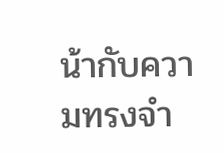น้ากับความทรงจำ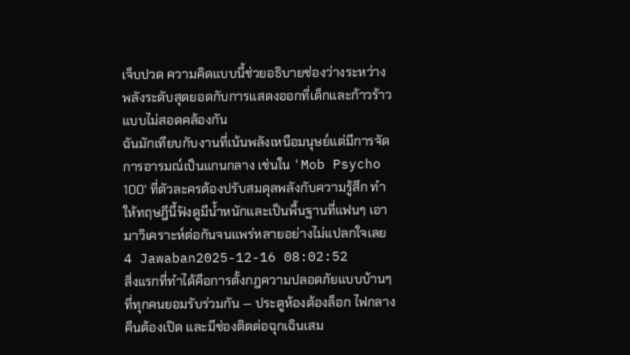เจ็บปวด ความคิดแบบนี้ช่วยอธิบายช่องว่างระหว่างพลังระดับสุดยอดกับการแสดงออกที่เด็กและก้าวร้าวแบบไม่สอดคล้องกัน
ฉันมักเทียบกับงานที่เน้นพลังเหนือมนุษย์แต่มีการจัดการอารมณ์เป็นแกนกลาง เช่นใน 'Mob Psycho 100' ที่ตัวละครต้องปรับสมดุลพลังกับความรู้สึก ทำให้ทฤษฎีนี้ฟังดูมีน้ำหนักและเป็นพื้นฐานที่แฟนๆ เอามาวิเคราะห์ต่อกันจนแพร่หลายอย่างไม่แปลกใจเลย
4 Jawaban2025-12-16 08:02:52
สิ่งแรกที่ทำได้คือการตั้งกฎความปลอดภัยแบบบ้านๆ ที่ทุกคนยอมรับร่วมกัน — ประตูห้องต้องล็อก ไฟกลางคืนต้องเปิด และมีช่องติดต่อฉุกเฉินเสม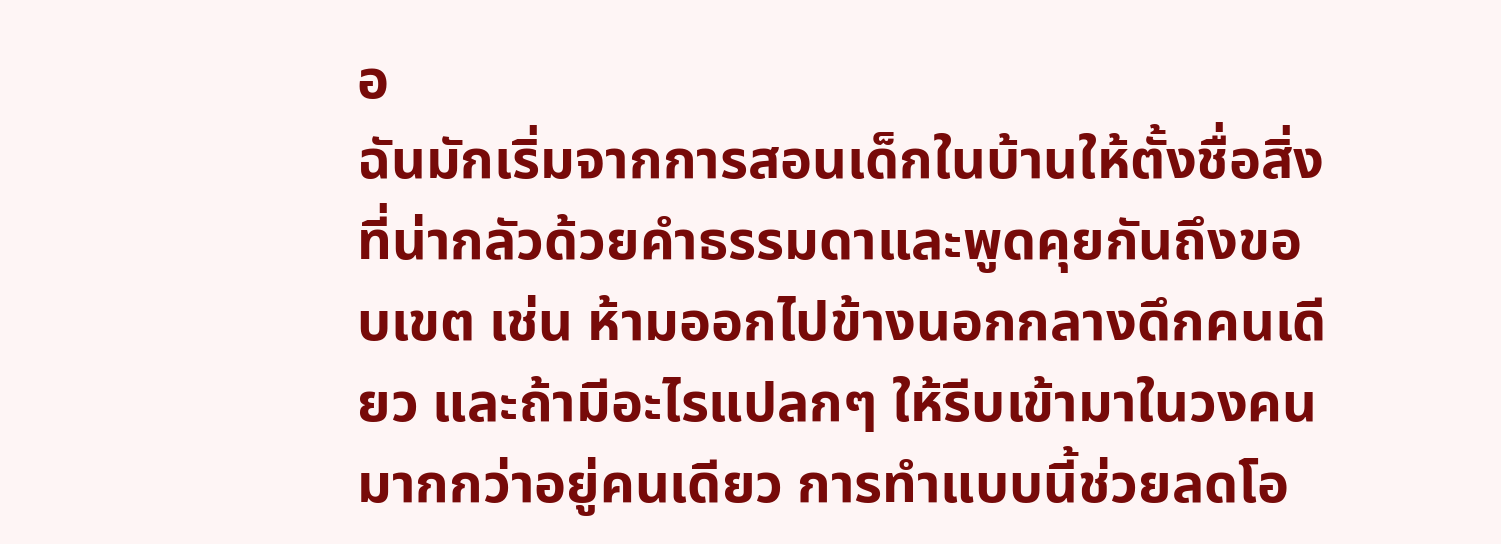อ
ฉันมักเริ่มจากการสอนเด็กในบ้านให้ตั้งชื่อสิ่งที่น่ากลัวด้วยคำธรรมดาและพูดคุยกันถึงขอบเขต เช่น ห้ามออกไปข้างนอกกลางดึกคนเดียว และถ้ามีอะไรแปลกๆ ให้รีบเข้ามาในวงคนมากกว่าอยู่คนเดียว การทำแบบนี้ช่วยลดโอ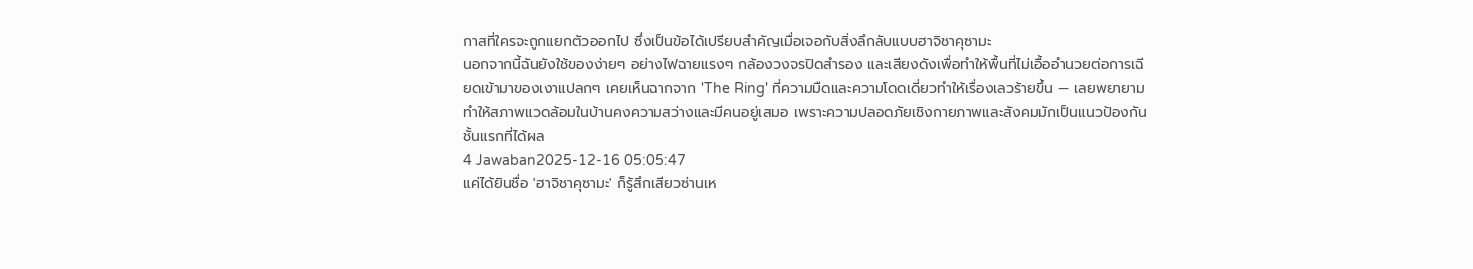กาสที่ใครจะถูกแยกตัวออกไป ซึ่งเป็นข้อได้เปรียบสำคัญเมื่อเจอกับสิ่งลึกลับแบบฮาจิชาคุซามะ
นอกจากนี้ฉันยังใช้ของง่ายๆ อย่างไฟฉายแรงๆ กล้องวงจรปิดสำรอง และเสียงดังเพื่อทำให้พื้นที่ไม่เอื้ออำนวยต่อการเฉียดเข้ามาของเงาแปลกๆ เคยเห็นฉากจาก 'The Ring' ที่ความมืดและความโดดเดี่ยวทำให้เรื่องเลวร้ายขึ้น — เลยพยายามทำให้สภาพแวดล้อมในบ้านคงความสว่างและมีคนอยู่เสมอ เพราะความปลอดภัยเชิงกายภาพและสังคมมักเป็นแนวป้องกันชั้นแรกที่ได้ผล
4 Jawaban2025-12-16 05:05:47
แค่ได้ยินชื่อ 'ฮาจิชาคุซามะ' ก็รู้สึกเสียวซ่านเห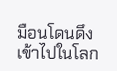มือนโดนดึงเข้าไปในโลก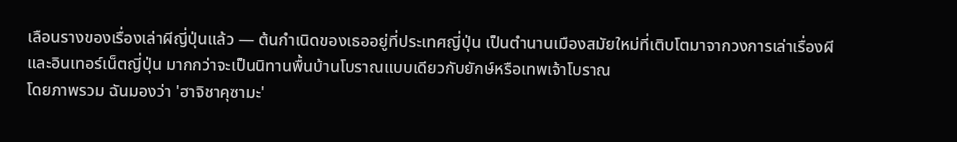เลือนรางของเรื่องเล่าผีญี่ปุ่นแล้ว — ต้นกำเนิดของเธออยู่ที่ประเทศญี่ปุ่น เป็นตำนานเมืองสมัยใหม่ที่เติบโตมาจากวงการเล่าเรื่องผีและอินเทอร์เน็ตญี่ปุ่น มากกว่าจะเป็นนิทานพื้นบ้านโบราณแบบเดียวกับยักษ์หรือเทพเจ้าโบราณ
โดยภาพรวม ฉันมองว่า 'ฮาจิชาคุซามะ'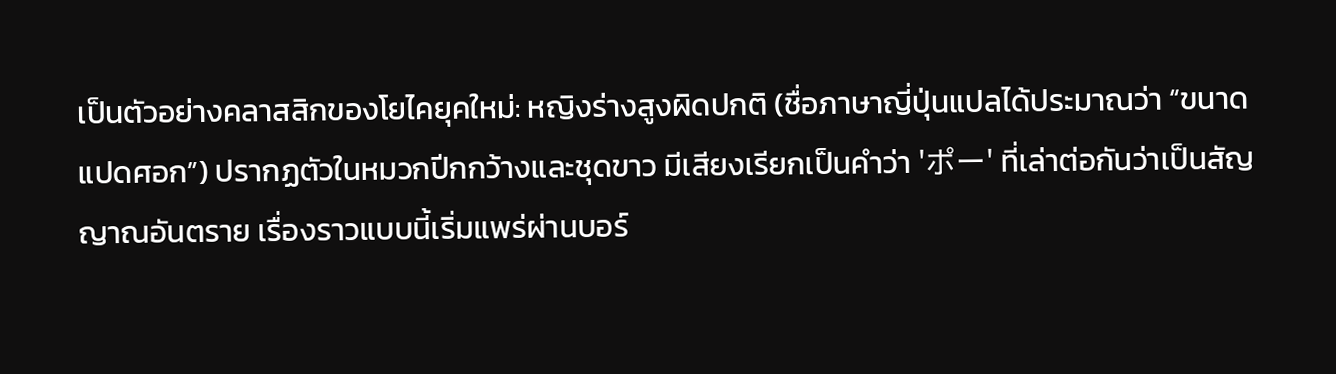เป็นตัวอย่างคลาสสิกของโยไคยุคใหม่: หญิงร่างสูงผิดปกติ (ชื่อภาษาญี่ปุ่นแปลได้ประมาณว่า “ขนาดแปดศอก”) ปรากฏตัวในหมวกปีกกว้างและชุดขาว มีเสียงเรียกเป็นคำว่า 'ポー' ที่เล่าต่อกันว่าเป็นสัญญาณอันตราย เรื่องราวแบบนี้เริ่มแพร่ผ่านบอร์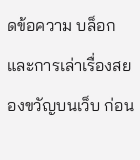ดข้อความ บล็อก และการเล่าเรื่องสยองขวัญบนเว็บ ก่อน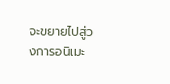จะขยายไปสู่วงการอนิเมะ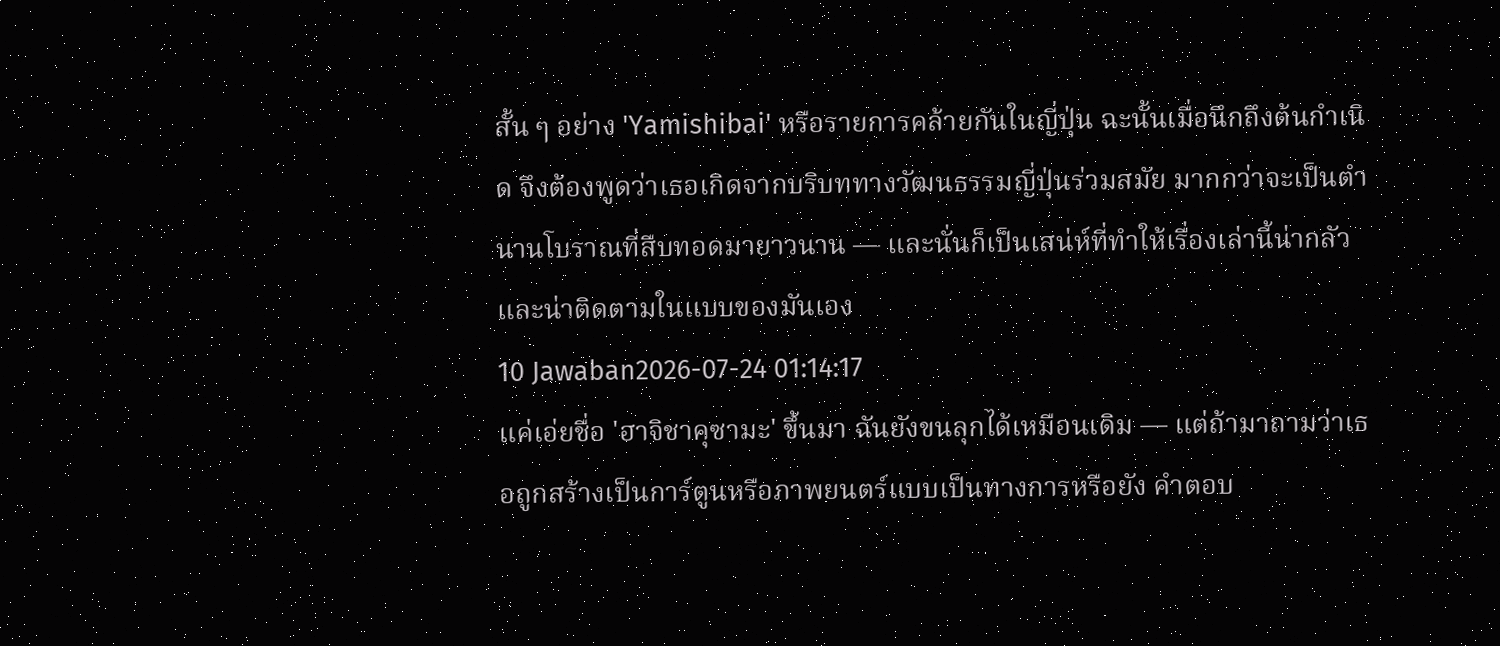สั้น ๆ อย่าง 'Yamishibai' หรือรายการคล้ายกันในญี่ปุ่น ฉะนั้นเมื่อนึกถึงต้นกำเนิด จึงต้องพูดว่าเธอเกิดจากบริบททางวัฒนธรรมญี่ปุ่นร่วมสมัย มากกว่าจะเป็นตำนานโบราณที่สืบทอดมายาวนาน — และนั่นก็เป็นเสน่ห์ที่ทำให้เรื่องเล่านี้น่ากลัวและน่าติดตามในแบบของมันเอง
10 Jawaban2026-07-24 01:14:17
แค่เอ่ยชื่อ 'ฮาจิชาคุซามะ' ขึ้นมา ฉันยังขนลุกได้เหมือนเดิม — แต่ถ้ามาถามว่าเธอถูกสร้างเป็นการ์ตูนหรือภาพยนตร์แบบเป็นทางการหรือยัง คำตอบ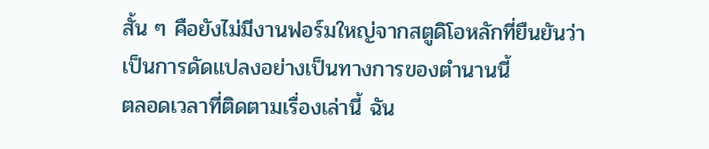สั้น ๆ คือยังไม่มีงานฟอร์มใหญ่จากสตูดิโอหลักที่ยืนยันว่าเป็นการดัดแปลงอย่างเป็นทางการของตำนานนี้
ตลอดเวลาที่ติดตามเรื่องเล่านี้ ฉัน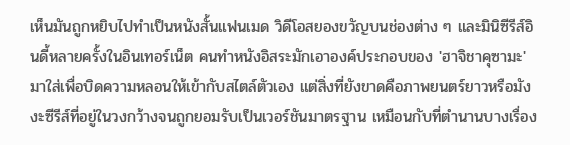เห็นมันถูกหยิบไปทำเป็นหนังสั้นแฟนเมด วิดีโอสยองขวัญบนช่องต่าง ๆ และมินิซีรีส์อินดี้หลายครั้งในอินเทอร์เน็ต คนทำหนังอิสระมักเอาองค์ประกอบของ 'ฮาจิชาคุซามะ' มาใส่เพื่อบิดความหลอนให้เข้ากับสไตล์ตัวเอง แต่สิ่งที่ยังขาดคือภาพยนตร์ยาวหรือมังงะซีรีส์ที่อยู่ในวงกว้างจนถูกยอมรับเป็นเวอร์ชันมาตรฐาน เหมือนกับที่ตำนานบางเรื่อง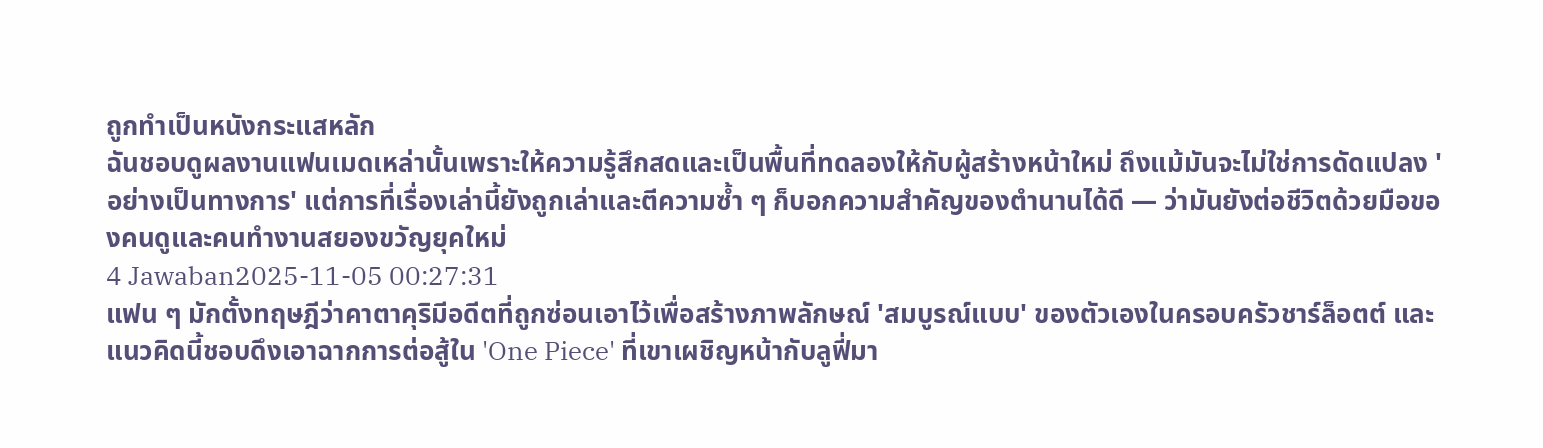ถูกทำเป็นหนังกระแสหลัก
ฉันชอบดูผลงานแฟนเมดเหล่านั้นเพราะให้ความรู้สึกสดและเป็นพื้นที่ทดลองให้กับผู้สร้างหน้าใหม่ ถึงแม้มันจะไม่ใช่การดัดแปลง 'อย่างเป็นทางการ' แต่การที่เรื่องเล่านี้ยังถูกเล่าและตีความซ้ำ ๆ ก็บอกความสำคัญของตำนานได้ดี — ว่ามันยังต่อชีวิตด้วยมือของคนดูและคนทำงานสยองขวัญยุคใหม่
4 Jawaban2025-11-05 00:27:31
แฟน ๆ มักตั้งทฤษฎีว่าคาตาคุริมีอดีตที่ถูกซ่อนเอาไว้เพื่อสร้างภาพลักษณ์ 'สมบูรณ์แบบ' ของตัวเองในครอบครัวชาร์ล็อตต์ และแนวคิดนี้ชอบดึงเอาฉากการต่อสู้ใน 'One Piece' ที่เขาเผชิญหน้ากับลูฟี่มา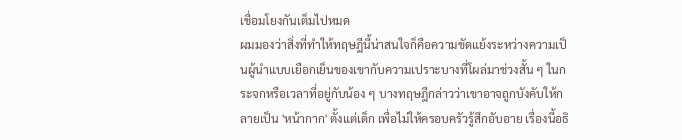เชื่อมโยงกันเต็มไปหมด
ผมมองว่าสิ่งที่ทำให้ทฤษฎีนี้น่าสนใจก็คือความขัดแย้งระหว่างความเป็นผู้นำแบบเยือกเย็นของเขากับความเปราะบางที่โผล่มาช่วงสั้น ๆ ในกระจกหรือเวลาที่อยู่กับน้อง ๆ บางทฤษฎีกล่าวว่าเขาอาจถูกบังคับให้กลายเป็น 'หน้ากาก' ตั้งแต่เด็ก เพื่อไม่ให้ครอบครัวรู้สึกอับอาย เรื่องนี้อธิ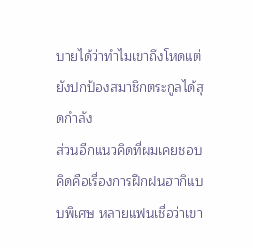บายได้ว่าทำไมเขาถึงโหดแต่ยังปกป้องสมาชิกตระกูลได้สุดกำลัง
ส่วนอีกแนวคิดที่ผมเคยชอบคิดคือเรื่องการฝึกฝนฮากิแบบพิเศษ หลายแฟนเชื่อว่าเขา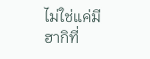ไม่ใช่แค่มีฮากิที่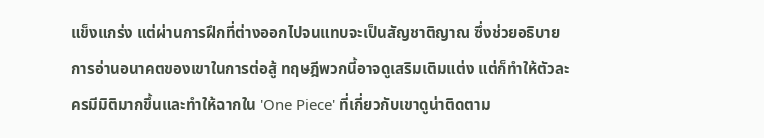แข็งแกร่ง แต่ผ่านการฝึกที่ต่างออกไปจนแทบจะเป็นสัญชาติญาณ ซึ่งช่วยอธิบายการอ่านอนาคตของเขาในการต่อสู้ ทฤษฎีพวกนี้อาจดูเสริมเติมแต่ง แต่ก็ทำให้ตัวละครมีมิติมากขึ้นและทำให้ฉากใน 'One Piece' ที่เกี่ยวกับเขาดูน่าติดตาม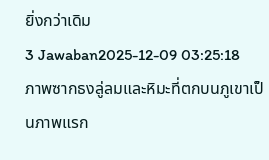ยิ่งกว่าเดิม
3 Jawaban2025-12-09 03:25:18
ภาพซากธงลู่ลมและหิมะที่ตกบนภูเขาเป็นภาพแรก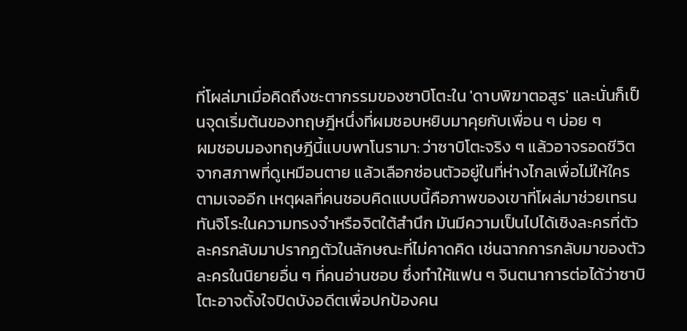ที่โผล่มาเมื่อคิดถึงชะตากรรมของซาบิโตะใน 'ดาบพิฆาตอสูร' และนั่นก็เป็นจุดเริ่มต้นของทฤษฎีหนึ่งที่ผมชอบหยิบมาคุยกับเพื่อน ๆ บ่อย ๆ
ผมชอบมองทฤษฎีนี้แบบพาโนรามา: ว่าซาบิโตะจริง ๆ แล้วอาจรอดชีวิตจากสภาพที่ดูเหมือนตาย แล้วเลือกซ่อนตัวอยู่ในที่ห่างไกลเพื่อไม่ให้ใครตามเจออีก เหตุผลที่คนชอบคิดแบบนี้คือภาพของเขาที่โผล่มาช่วยเทรนทันจิโระในความทรงจำหรือจิตใต้สำนึก มันมีความเป็นไปได้เชิงละครที่ตัวละครกลับมาปรากฏตัวในลักษณะที่ไม่คาดคิด เช่นฉากการกลับมาของตัวละครในนิยายอื่น ๆ ที่คนอ่านชอบ ซึ่งทำให้แฟน ๆ จินตนาการต่อได้ว่าซาบิโตะอาจตั้งใจปิดบังอดีตเพื่อปกป้องคน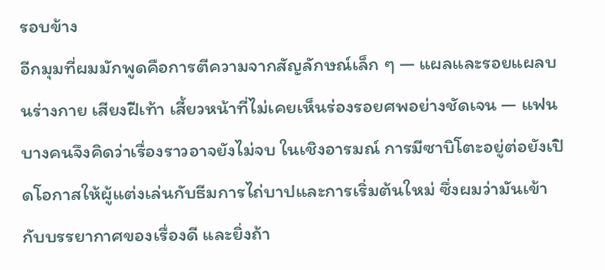รอบข้าง
อีกมุมที่ผมมักพูดคือการตีความจากสัญลักษณ์เล็ก ๆ — แผลและรอยแผลบนร่างกาย เสียงฝีเท้า เสี้ยวหน้าที่ไม่เคยเห็นร่องรอยศพอย่างชัดเจน — แฟนบางคนจึงคิดว่าเรื่องราวอาจยังไม่จบ ในเชิงอารมณ์ การมีซาบิโตะอยู่ต่อยังเปิดโอกาสให้ผู้แต่งเล่นกับธีมการไถ่บาปและการเริ่มต้นใหม่ ซึ่งผมว่ามันเข้ากับบรรยากาศของเรื่องดี และยิ่งถ้า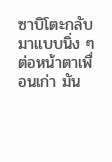ซาบิโตะกลับมาแบบนิ่ง ๆ ต่อหน้าตาเพื่อนเก่า มัน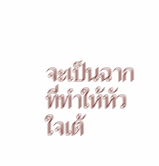จะเป็นฉากที่ทำให้หัวใจเต้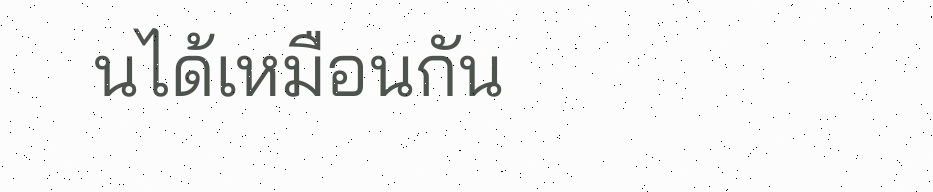นได้เหมือนกัน